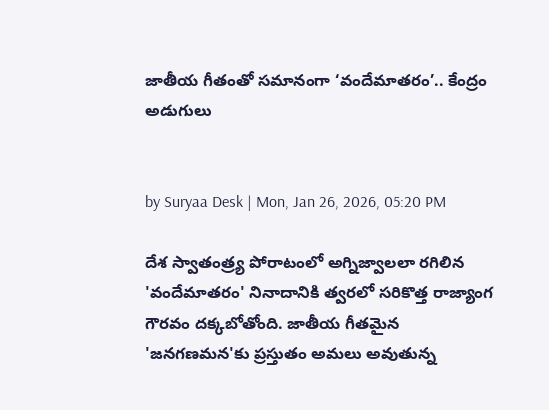జాతీయ గీతంతో సమానంగా ‘వందేమాతరం’.. కేంద్రం అడుగులు


by Suryaa Desk | Mon, Jan 26, 2026, 05:20 PM

దేశ స్వాతంత్ర్య పోరాటంలో అగ్నిజ్వాలలా రగిలిన 'వందేమాతరం' నినాదానికి త్వరలో సరికొత్త రాజ్యాంగ గౌరవం దక్కబోతోంది. జాతీయ గీతమైన 'జనగణమన'కు ప్రస్తుతం అమలు అవుతున్న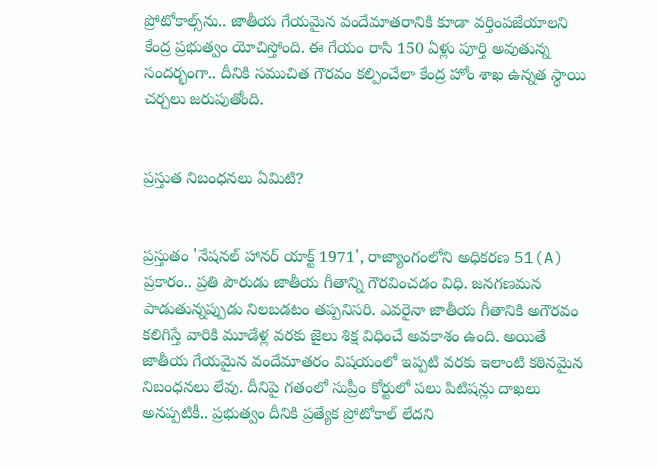ప్రోటోకాల్స్‌ను.. జాతీయ గేయమైన వందేమాతరానికి కూడా వర్తింపజేయాలని కేంద్ర ప్రభుత్వం యోచిస్తోంది. ఈ గేయం రాసి 150 ఏళ్లు పూర్తి అవుతున్న సందర్భంగా.. దీనికి సముచిత గౌరవం కల్పించేలా కేంద్ర హోం శాఖ ఉన్నత స్థాయి చర్చలు జరుపుతోంది.


ప్రస్తుత నిబంధనలు ఏమిటి?


ప్రస్తుతం 'నేషనల్ హానర్ యాక్ట్ 1971', రాజ్యాంగంలోని అధికరణ 51(A) ప్రకారం.. ప్రతి పౌరుడు జాతీయ గీతాన్ని గౌరవించడం విధి. జనగణమన పాడుతున్నప్పుడు నిలబడటం తప్పనిసరి. ఎవరైనా జాతీయ గీతానికి అగౌరవం కలిగిస్తే వారికి మూడేళ్ల వరకు జైలు శిక్ష విధించే అవకాశం ఉంది. అయితే జాతీయ గేయమైన వందేమాతరం విషయంలో ఇప్పటి వరకు ఇలాంటి కఠినమైన నిబంధనలు లేవు. దీనిపై గతంలో సుప్రీం కోర్టులో పలు పిటిషన్లు దాఖలు అనప్పటికీ.. ప్రభుత్వం దీనికి ప్రత్యేక ప్రోటోకాల్ లేదని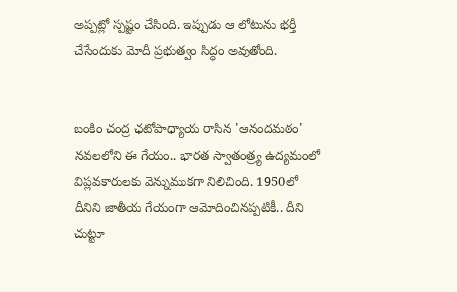అప్పట్లో స్పష్టం చేసింది. ఇప్పుడు ఆ లోటును భర్తీ చేసేందుకు మోదీ ప్రభుత్వం సిద్ధం అవుతోంది.


బంకిం చంద్ర ఛటోపాధ్యాయ రాసిన 'ఆనందమఠం' నవలలోని ఈ గేయం.. భారత స్వాతంత్ర్య ఉద్యమంలో విప్లవకారులకు వెన్నుముకగా నిలిచింది. 1950లో దీనిని జాతీయ గేయంగా ఆమోదించినప్పటికీ.. దీని చుట్టూ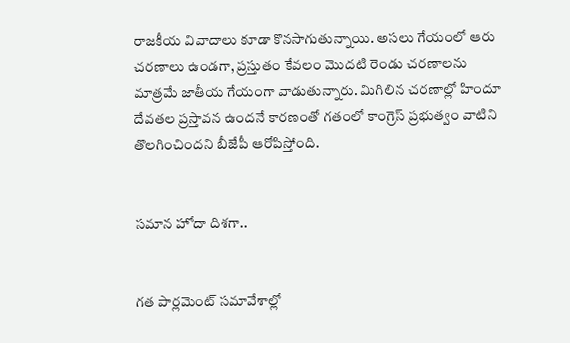రాజకీయ వివాదాలు కూడా కొనసాగుతున్నాయి. అసలు గేయంలో ఆరు చరణాలు ఉండగా, ప్రస్తుతం కేవలం మొదటి రెండు చరణాలను మాత్రమే జాతీయ గేయంగా వాడుతున్నారు. మిగిలిన చరణాల్లో హిందూ దేవతల ప్రస్తావన ఉందనే కారణంతో గతంలో కాంగ్రెస్ ప్రభుత్వం వాటిని తొలగించిందని బీజేపీ ఆరోపిస్తోంది.


సమాన హోదా దిశగా..


గత పార్లమెంట్ సమావేశాల్లో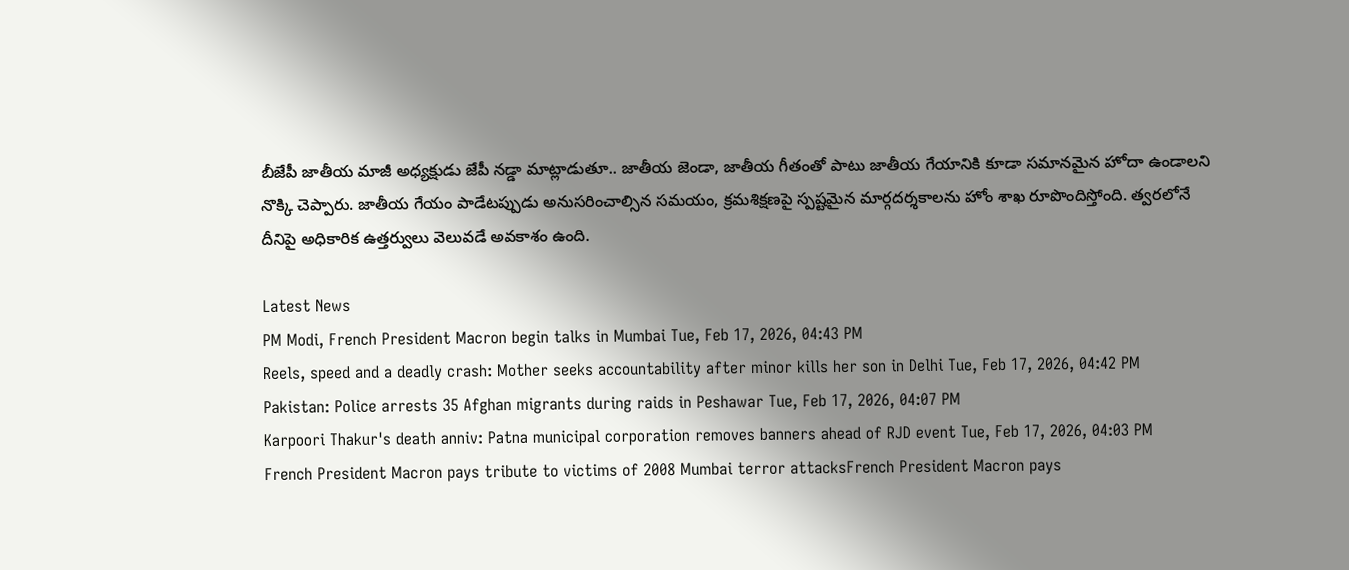బీజేపీ జాతీయ మాజీ అధ్యక్షుడు జేపీ నడ్డా మాట్లాడుతూ.. జాతీయ జెండా, జాతీయ గీతంతో పాటు జాతీయ గేయానికి కూడా సమానమైన హోదా ఉండాలని నొక్కి చెప్పారు. జాతీయ గేయం పాడేటప్పుడు అనుసరించాల్సిన సమయం, క్రమశిక్షణపై స్పష్టమైన మార్గదర్శకాలను హోం శాఖ రూపొందిస్తోంది. త్వరలోనే దీనిపై అధికారిక ఉత్తర్వులు వెలువడే అవకాశం ఉంది.

Latest News
PM Modi, French President Macron begin talks in Mumbai Tue, Feb 17, 2026, 04:43 PM
Reels, speed and a deadly crash: Mother seeks accountability after minor kills her son in Delhi Tue, Feb 17, 2026, 04:42 PM
Pakistan: Police arrests 35 Afghan migrants during raids in Peshawar Tue, Feb 17, 2026, 04:07 PM
Karpoori Thakur's death anniv: Patna municipal corporation removes banners ahead of RJD event Tue, Feb 17, 2026, 04:03 PM
French President Macron pays tribute to victims of 2008 Mumbai terror attacksFrench President Macron pays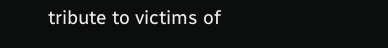tribute to victims of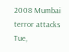2008 Mumbai terror attacks Tue,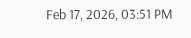Feb 17, 2026, 03:51 PM